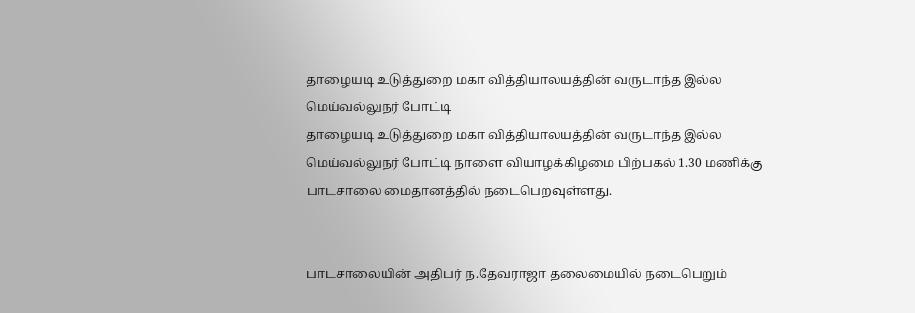தாழையடி உடுத்துறை மகா வித்தியாலயத்தின் வருடாந்த இல்ல மெய்வல்லுநர் போட்டி
தாழையடி உடுத்துறை மகா வித்தியாலயத்தின் வருடாந்த இல்ல மெய்வல்லுநர் போட்டி நாளை வியாழக்கிழமை பிற்பகல் 1.30 மணிக்கு பாடசாலை மைதானத்தில் நடைபெறவுள்ளது.


பாடசாலையின் அதிபர் ந.தேவராஜா தலைமையில் நடைபெறும்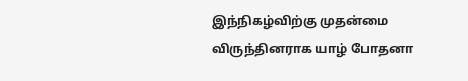இந்நிகழ்விற்கு முதன்மை விருந்தினராக யாழ் போதனா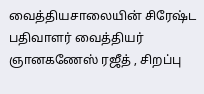வைத்தியசாலையின் சிரேஷ்ட பதிவாளர் வைத்தியர் ஞானகணேஸ் ரஜீத் , சிறப்பு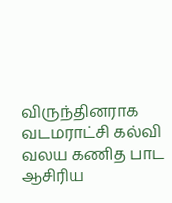விருந்தினராக வடமராட்சி கல்வி வலய கணித பாட ஆசிரிய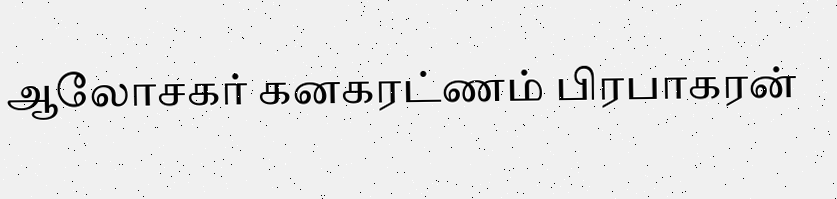ஆலோசகர் கனகரட்ணம் பிரபாகரன்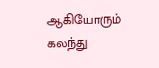ஆகியோரும் கலந்து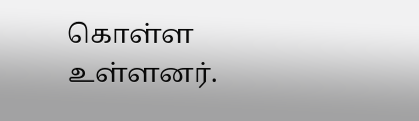கொள்ள உள்ளனர்.